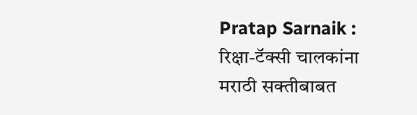Pratap Sarnaik : रिक्षा-टॅक्सी चालकांना मराठी सक्तीबाबत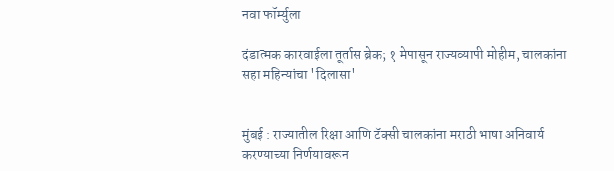नवा फॉर्म्युला

दंडात्मक कारवाईला तूर्तास ब्रेक; १ मेपासून राज्यव्यापी मोहीम, चालकांना सहा महिन्यांचा 'दिलासा'


मुंबई : राज्यातील रिक्षा आणि टॅक्सी चालकांना मराठी भाषा अनिवार्य करण्याच्या निर्णयावरून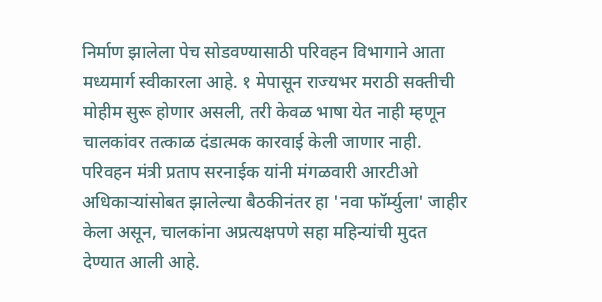निर्माण झालेला पेच सोडवण्यासाठी परिवहन विभागाने आता मध्यमार्ग स्वीकारला आहे. १ मेपासून राज्यभर मराठी सक्तीची मोहीम सुरू होणार असली, तरी केवळ भाषा येत नाही म्हणून चालकांवर तत्काळ दंडात्मक कारवाई केली जाणार नाही. परिवहन मंत्री प्रताप सरनाईक यांनी मंगळवारी आरटीओ अधिकाऱ्यांसोबत झालेल्या बैठकीनंतर हा 'नवा फॉर्म्युला' जाहीर केला असून, चालकांना अप्रत्यक्षपणे सहा महिन्यांची मुदत देण्यात आली आहे.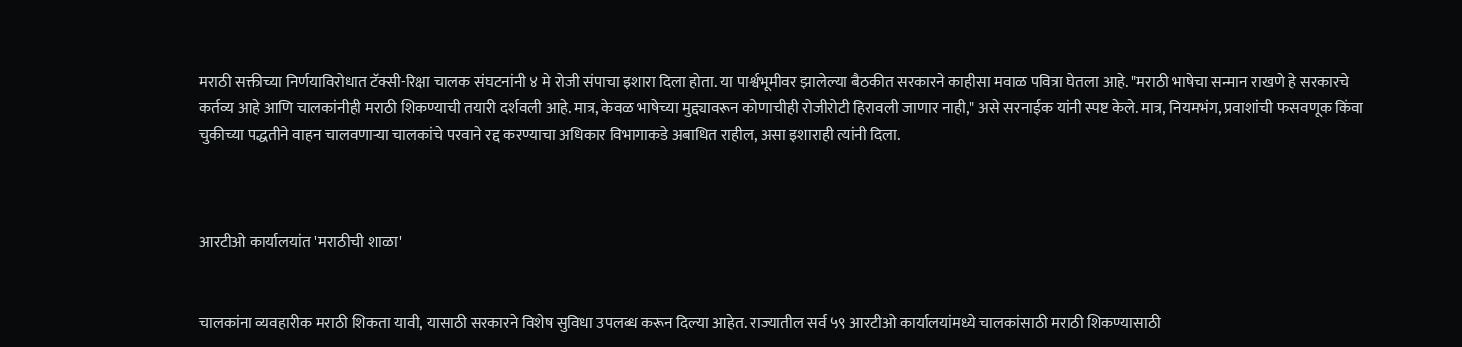मराठी सक्तीच्या निर्णयाविरोधात टॅक्सी-रिक्षा चालक संघटनांनी ४ मे रोजी संपाचा इशारा दिला होता. या पार्श्वभूमीवर झालेल्या बैठकीत सरकारने काहीसा मवाळ पवित्रा घेतला आहे. "मराठी भाषेचा सन्मान राखणे हे सरकारचे कर्तव्य आहे आणि चालकांनीही मराठी शिकण्याची तयारी दर्शवली आहे. मात्र, केवळ भाषेच्या मुद्द्यावरून कोणाचीही रोजीरोटी हिरावली जाणार नाही," असे सरनाईक यांनी स्पष्ट केले. मात्र, नियमभंग, प्रवाशांची फसवणूक किंवा चुकीच्या पद्धतीने वाहन चालवणाऱ्या चालकांचे परवाने रद्द करण्याचा अधिकार विभागाकडे अबाधित राहील, असा इशाराही त्यांनी दिला.



आरटीओ कार्यालयांत 'मराठीची शाळा'


चालकांना व्यवहारीक मराठी शिकता यावी, यासाठी सरकारने विशेष सुविधा उपलब्ध करून दिल्या आहेत. राज्यातील सर्व ५९ आरटीओ कार्यालयांमध्ये चालकांसाठी मराठी शिकण्यासाठी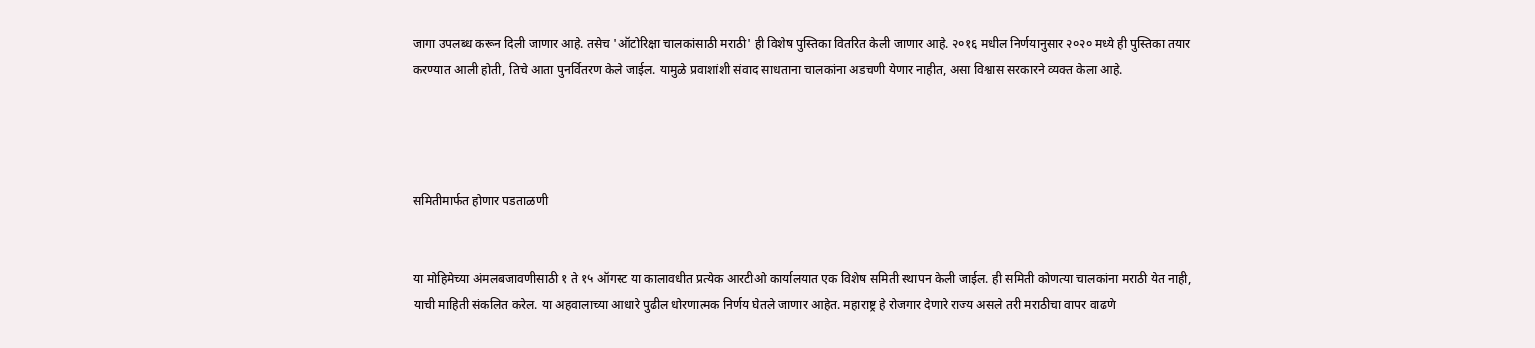जागा उपलब्ध करून दिली जाणार आहे. तसेच 'ऑटोरिक्षा चालकांसाठी मराठी' ही विशेष पुस्तिका वितरित केली जाणार आहे. २०१६ मधील निर्णयानुसार २०२० मध्ये ही पुस्तिका तयार करण्यात आली होती, तिचे आता पुनर्वितरण केले जाईल. यामुळे प्रवाशांशी संवाद साधताना चालकांना अडचणी येणार नाहीत, असा विश्वास सरकारने व्यक्त केला आहे.




समितीमार्फत होणार पडताळणी


या मोहिमेच्या अंमलबजावणीसाठी १ ते १५ ऑगस्ट या कालावधीत प्रत्येक आरटीओ कार्यालयात एक विशेष समिती स्थापन केली जाईल. ही समिती कोणत्या चालकांना मराठी येत नाही, याची माहिती संकलित करेल. या अहवालाच्या आधारे पुढील धोरणात्मक निर्णय घेतले जाणार आहेत. महाराष्ट्र हे रोजगार देणारे राज्य असले तरी मराठीचा वापर वाढणे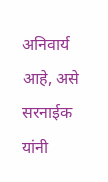अनिवार्य आहे, असे सरनाईक यांनी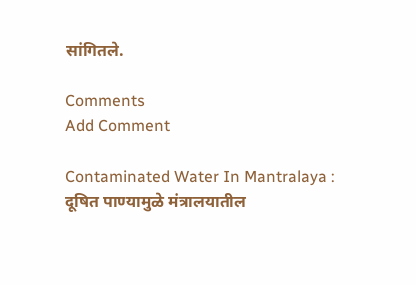सांगितले.

Comments
Add Comment

Contaminated Water In Mantralaya : दूषित पाण्यामुळे मंत्रालयातील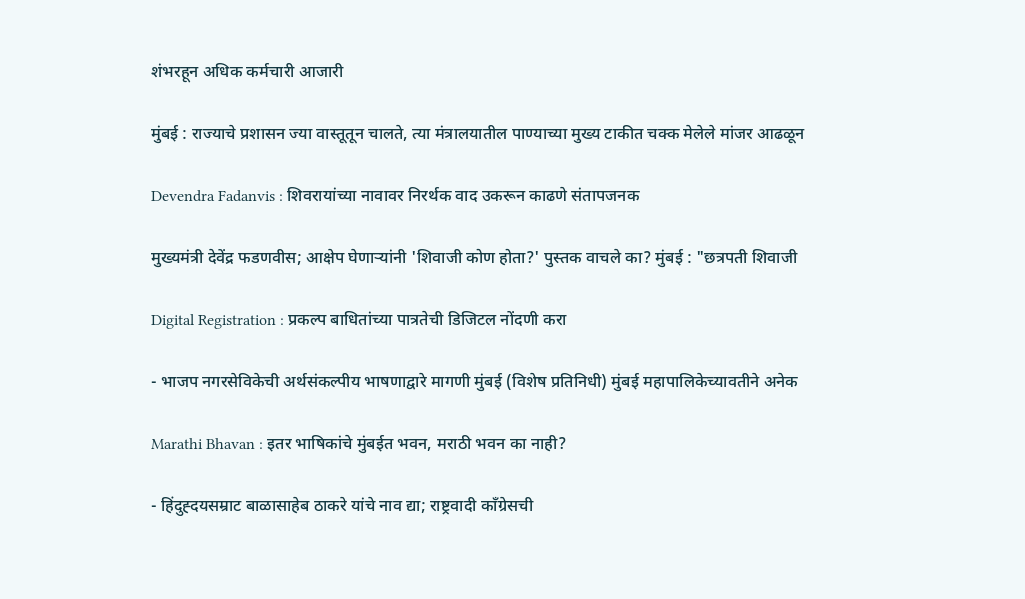शंभरहून अधिक कर्मचारी आजारी

मुंबई : राज्याचे प्रशासन ज्या वास्तूतून चालते, त्या मंत्रालयातील पाण्याच्या मुख्य टाकीत चक्क मेलेले मांजर आढळून

Devendra Fadanvis : शिवरायांच्या नावावर निरर्थक वाद उकरून काढणे संतापजनक

मुख्यमंत्री देवेंद्र फडणवीस; आक्षेप घेणाऱ्यांनी 'शिवाजी कोण होता?' पुस्तक वाचले का? मुंबई : "छत्रपती शिवाजी

Digital Registration : प्रकल्प बाधितांच्या पात्रतेची डिजिटल नोंदणी करा

- भाजप नगरसेविकेची अर्थसंकल्पीय भाषणाद्वारे मागणी मुंबई (विशेष प्रतिनिधी) मुंबई महापालिकेच्यावतीने अनेक

Marathi Bhavan : इतर भाषिकांचे मुंबईत भवन, मराठी भवन का नाही?

- हिंदुह्दयसम्राट बाळासाहेब ठाकरे यांचे नाव द्या; राष्ट्रवादी काँग्रेसची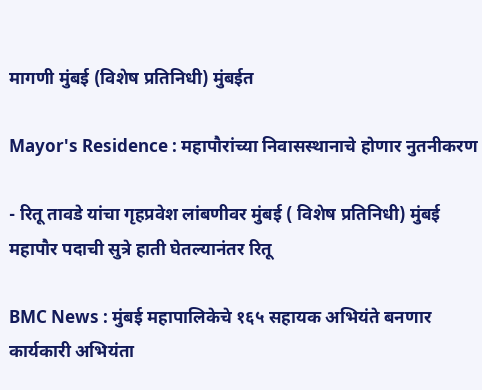मागणी मुंबई (विशेष प्रतिनिधी) मुंबईत

Mayor's Residence : महापौरांच्या निवासस्थानाचे होणार नुतनीकरण

- रितू तावडे यांचा गृहप्रवेश लांबणीवर मुंबई ( विशेष प्रतिनिधी) मुंबई महापौर पदाची सुत्रे हाती घेतल्यानंतर रितू

BMC News : मुंबई महापालिकेचे १६५ सहायक अभियंते बनणार कार्यकारी अभियंता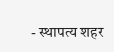- स्थापत्य शहर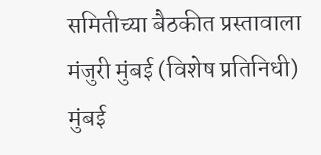समितीच्या बैठकीत प्रस्तावाला मंजुरी मुंबई (विशेष प्रतिनिधी) मुंबई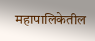महापालिकेतील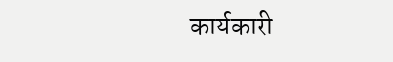कार्यकारी